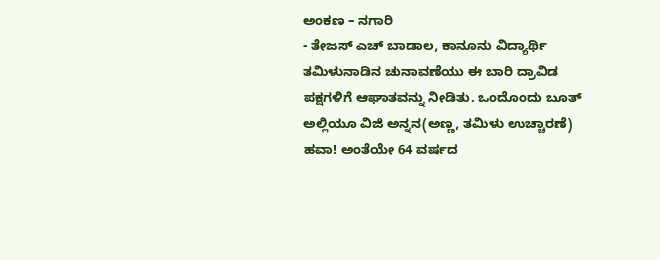ಅಂಕಣ – ನಗಾರಿ
- ತೇಜಸ್ ಎಚ್ ಬಾಡಾಲ, ಕಾನೂನು ವಿದ್ಯಾರ್ಥಿ
ತಮಿಳುನಾಡಿನ ಚುನಾವಣೆಯು ಈ ಬಾರಿ ದ್ರಾವಿಡ ಪಕ್ಷಗಳಿಗೆ ಆಘಾತವನ್ನು ನೀಡಿತು. ಒಂದೊಂದು ಬೂತ್ ಅಲ್ಲಿಯೂ ವಿಜಿ ಅನ್ನನ(ಅಣ್ಣ, ತಮಿಳು ಉಚ್ಚಾರಣೆ) ಹವಾ! ಅಂತೆಯೇ 64 ವರ್ಷದ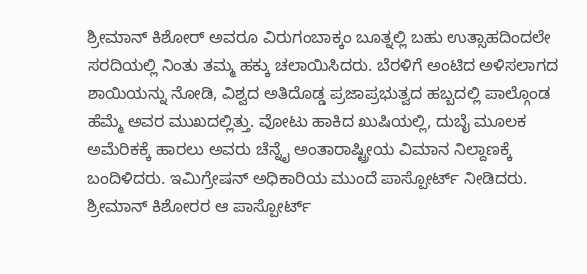ಶ್ರೀಮಾನ್ ಕಿಶೋರ್ ಅವರೂ ವಿರುಗಂಬಾಕ್ಕಂ ಬೂತ್ನಲ್ಲಿ ಬಹು ಉತ್ಸಾಹದಿಂದಲೇ ಸರದಿಯಲ್ಲಿ ನಿಂತು ತಮ್ಮ ಹಕ್ಕು ಚಲಾಯಿಸಿದರು. ಬೆರಳಿಗೆ ಅಂಟಿದ ಅಳಿಸಲಾಗದ ಶಾಯಿಯನ್ನು ನೋಡಿ, ವಿಶ್ವದ ಅತಿದೊಡ್ಡ ಪ್ರಜಾಪ್ರಭುತ್ವದ ಹಬ್ಬದಲ್ಲಿ ಪಾಲ್ಗೊಂಡ ಹೆಮ್ಮೆ ಅವರ ಮುಖದಲ್ಲಿತ್ತು. ವೋಟು ಹಾಕಿದ ಖುಷಿಯಲ್ಲಿ, ದುಬೈ ಮೂಲಕ ಅಮೆರಿಕಕ್ಕೆ ಹಾರಲು ಅವರು ಚೆನ್ನೈ ಅಂತಾರಾಷ್ಟ್ರೀಯ ವಿಮಾನ ನಿಲ್ದಾಣಕ್ಕೆ ಬಂದಿಳಿದರು. ಇಮಿಗ್ರೇಷನ್ ಅಧಿಕಾರಿಯ ಮುಂದೆ ಪಾಸ್ಪೋರ್ಟ್ ನೀಡಿದರು. ಶ್ರೀಮಾನ್ ಕಿಶೋರರ ಆ ಪಾಸ್ಪೋರ್ಟ್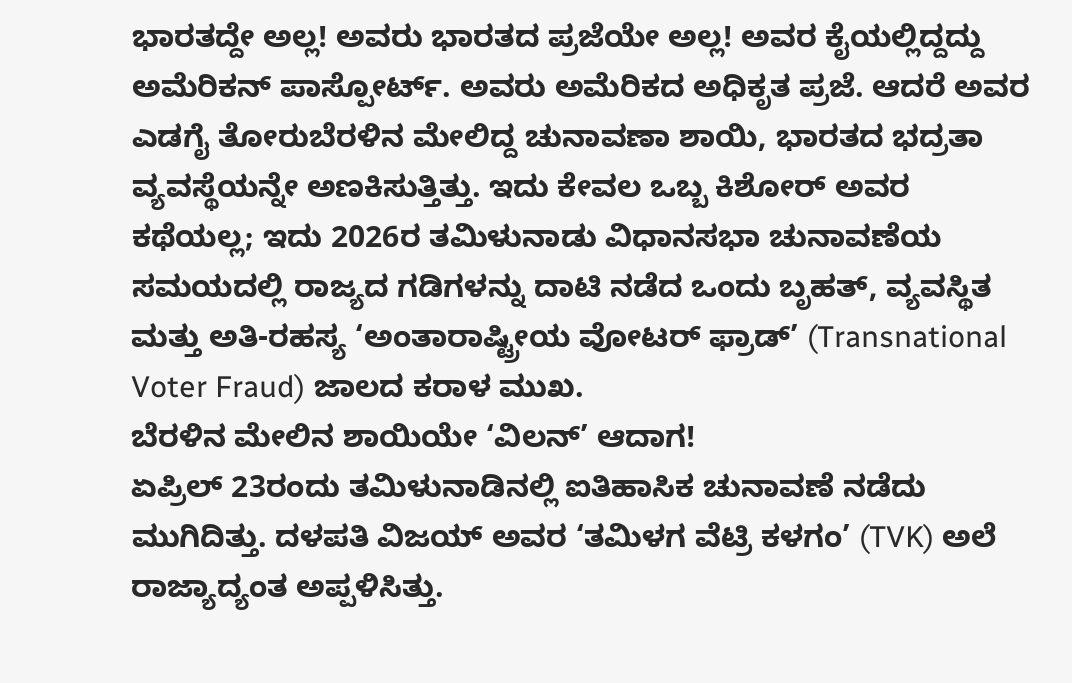ಭಾರತದ್ದೇ ಅಲ್ಲ! ಅವರು ಭಾರತದ ಪ್ರಜೆಯೇ ಅಲ್ಲ! ಅವರ ಕೈಯಲ್ಲಿದ್ದದ್ದು ಅಮೆರಿಕನ್ ಪಾಸ್ಪೋರ್ಟ್. ಅವರು ಅಮೆರಿಕದ ಅಧಿಕೃತ ಪ್ರಜೆ. ಆದರೆ ಅವರ ಎಡಗೈ ತೋರುಬೆರಳಿನ ಮೇಲಿದ್ದ ಚುನಾವಣಾ ಶಾಯಿ, ಭಾರತದ ಭದ್ರತಾ ವ್ಯವಸ್ಥೆಯನ್ನೇ ಅಣಕಿಸುತ್ತಿತ್ತು. ಇದು ಕೇವಲ ಒಬ್ಬ ಕಿಶೋರ್ ಅವರ ಕಥೆಯಲ್ಲ; ಇದು 2026ರ ತಮಿಳುನಾಡು ವಿಧಾನಸಭಾ ಚುನಾವಣೆಯ ಸಮಯದಲ್ಲಿ ರಾಜ್ಯದ ಗಡಿಗಳನ್ನು ದಾಟಿ ನಡೆದ ಒಂದು ಬೃಹತ್, ವ್ಯವಸ್ಥಿತ ಮತ್ತು ಅತಿ-ರಹಸ್ಯ ‘ಅಂತಾರಾಷ್ಟ್ರೀಯ ವೋಟರ್ ಫ್ರಾಡ್’ (Transnational Voter Fraud) ಜಾಲದ ಕರಾಳ ಮುಖ.
ಬೆರಳಿನ ಮೇಲಿನ ಶಾಯಿಯೇ ‘ವಿಲನ್’ ಆದಾಗ!
ಏಪ್ರಿಲ್ 23ರಂದು ತಮಿಳುನಾಡಿನಲ್ಲಿ ಐತಿಹಾಸಿಕ ಚುನಾವಣೆ ನಡೆದು ಮುಗಿದಿತ್ತು. ದಳಪತಿ ವಿಜಯ್ ಅವರ ‘ತಮಿಳಗ ವೆಟ್ರಿ ಕಳಗಂ’ (TVK) ಅಲೆ ರಾಜ್ಯಾದ್ಯಂತ ಅಪ್ಪಳಿಸಿತ್ತು.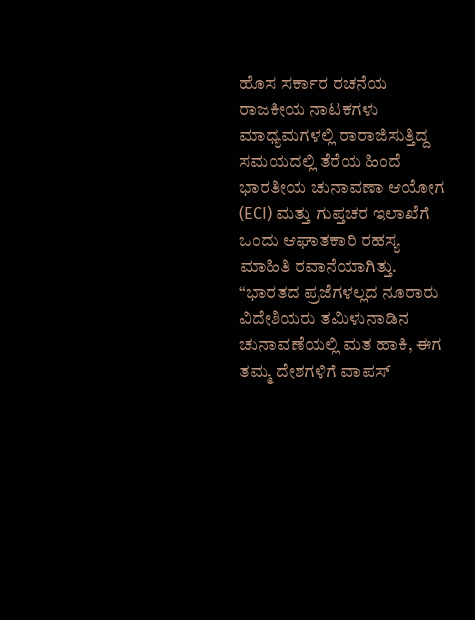ಹೊಸ ಸರ್ಕಾರ ರಚನೆಯ ರಾಜಕೀಯ ನಾಟಕಗಳು ಮಾಧ್ಯಮಗಳಲ್ಲಿ ರಾರಾಜಿಸುತ್ತಿದ್ದ ಸಮಯದಲ್ಲಿ ತೆರೆಯ ಹಿಂದೆ ಭಾರತೀಯ ಚುನಾವಣಾ ಆಯೋಗ (ECI) ಮತ್ತು ಗುಪ್ತಚರ ಇಲಾಖೆಗೆ ಒಂದು ಆಘಾತಕಾರಿ ರಹಸ್ಯ ಮಾಹಿತಿ ರವಾನೆಯಾಗಿತ್ತು. “ಭಾರತದ ಪ್ರಜೆಗಳಲ್ಲದ ನೂರಾರು ವಿದೇಶಿಯರು ತಮಿಳುನಾಡಿನ ಚುನಾವಣೆಯಲ್ಲಿ ಮತ ಹಾಕಿ, ಈಗ ತಮ್ಮ ದೇಶಗಳಿಗೆ ವಾಪಸ್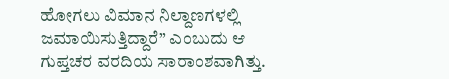ಹೋಗಲು ವಿಮಾನ ನಿಲ್ದಾಣಗಳಲ್ಲಿ ಜಮಾಯಿಸುತ್ತಿದ್ದಾರೆ” ಎಂಬುದು ಆ ಗುಪ್ತಚರ ವರದಿಯ ಸಾರಾಂಶವಾಗಿತ್ತು.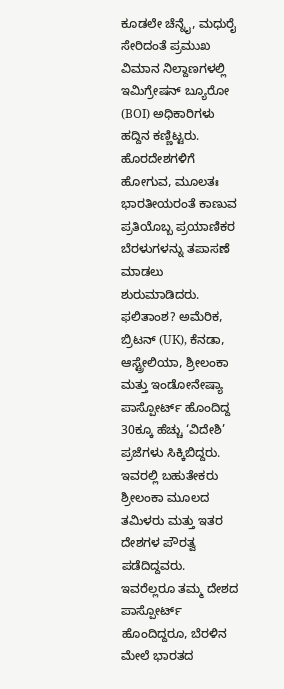ಕೂಡಲೇ ಚೆನ್ನೈ, ಮಧುರೈ ಸೇರಿದಂತೆ ಪ್ರಮುಖ ವಿಮಾನ ನಿಲ್ದಾಣಗಳಲ್ಲಿ ಇಮಿಗ್ರೇಷನ್ ಬ್ಯೂರೋ (BOI) ಅಧಿಕಾರಿಗಳು ಹದ್ದಿನ ಕಣ್ಣಿಟ್ಟರು. ಹೊರದೇಶಗಳಿಗೆ ಹೋಗುವ, ಮೂಲತಃ ಭಾರತೀಯರಂತೆ ಕಾಣುವ ಪ್ರತಿಯೊಬ್ಬ ಪ್ರಯಾಣಿಕರ ಬೆರಳುಗಳನ್ನು ತಪಾಸಣೆ ಮಾಡಲು ಶುರುಮಾಡಿದರು.
ಫಲಿತಾಂಶ? ಅಮೆರಿಕ, ಬ್ರಿಟನ್ (UK), ಕೆನಡಾ, ಆಸ್ಟ್ರೇಲಿಯಾ, ಶ್ರೀಲಂಕಾ ಮತ್ತು ಇಂಡೋನೇಷ್ಯಾ ಪಾಸ್ಪೋರ್ಟ್ ಹೊಂದಿದ್ದ 30ಕ್ಕೂ ಹೆಚ್ಚು ‘ವಿದೇಶಿ’ ಪ್ರಜೆಗಳು ಸಿಕ್ಕಿಬಿದ್ದರು. ಇವರಲ್ಲಿ ಬಹುತೇಕರು ಶ್ರೀಲಂಕಾ ಮೂಲದ ತಮಿಳರು ಮತ್ತು ಇತರ ದೇಶಗಳ ಪೌರತ್ವ ಪಡೆದಿದ್ದವರು. ಇವರೆಲ್ಲರೂ ತಮ್ಮ ದೇಶದ ಪಾಸ್ಪೋರ್ಟ್ ಹೊಂದಿದ್ದರೂ, ಬೆರಳಿನ ಮೇಲೆ ಭಾರತದ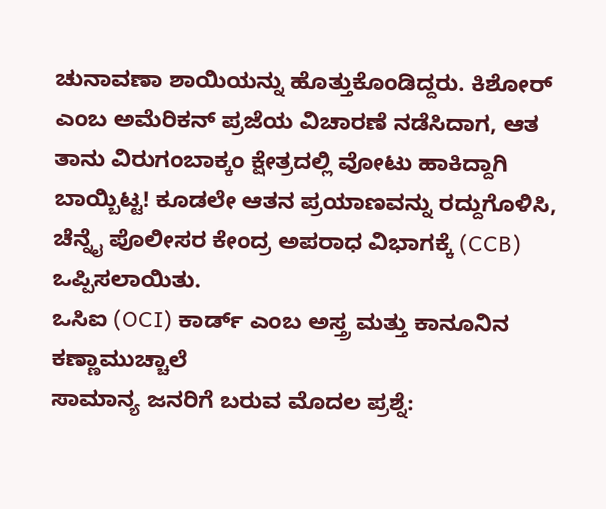ಚುನಾವಣಾ ಶಾಯಿಯನ್ನು ಹೊತ್ತುಕೊಂಡಿದ್ದರು. ಕಿಶೋರ್ ಎಂಬ ಅಮೆರಿಕನ್ ಪ್ರಜೆಯ ವಿಚಾರಣೆ ನಡೆಸಿದಾಗ, ಆತ ತಾನು ವಿರುಗಂಬಾಕ್ಕಂ ಕ್ಷೇತ್ರದಲ್ಲಿ ವೋಟು ಹಾಕಿದ್ದಾಗಿ ಬಾಯ್ಬಿಟ್ಟ! ಕೂಡಲೇ ಆತನ ಪ್ರಯಾಣವನ್ನು ರದ್ದುಗೊಳಿಸಿ, ಚೆನ್ನೈ ಪೊಲೀಸರ ಕೇಂದ್ರ ಅಪರಾಧ ವಿಭಾಗಕ್ಕೆ (CCB) ಒಪ್ಪಿಸಲಾಯಿತು.
ಒಸಿಐ (OCI) ಕಾರ್ಡ್ ಎಂಬ ಅಸ್ತ್ರ ಮತ್ತು ಕಾನೂನಿನ ಕಣ್ಣಾಮುಚ್ಚಾಲೆ
ಸಾಮಾನ್ಯ ಜನರಿಗೆ ಬರುವ ಮೊದಲ ಪ್ರಶ್ನೆ: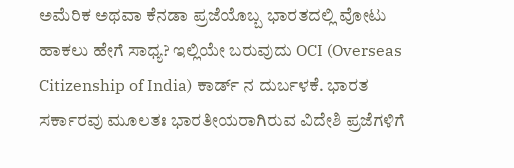ಅಮೆರಿಕ ಅಥವಾ ಕೆನಡಾ ಪ್ರಜೆಯೊಬ್ಬ ಭಾರತದಲ್ಲಿ ವೋಟು ಹಾಕಲು ಹೇಗೆ ಸಾಧ್ಯ? ಇಲ್ಲಿಯೇ ಬರುವುದು OCI (Overseas Citizenship of India) ಕಾರ್ಡ್ ನ ದುರ್ಬಳಕೆ. ಭಾರತ ಸರ್ಕಾರವು ಮೂಲತಃ ಭಾರತೀಯರಾಗಿರುವ ವಿದೇಶಿ ಪ್ರಜೆಗಳಿಗೆ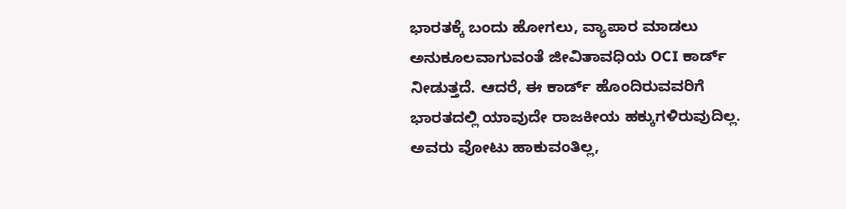ಭಾರತಕ್ಕೆ ಬಂದು ಹೋಗಲು, ವ್ಯಾಪಾರ ಮಾಡಲು ಅನುಕೂಲವಾಗುವಂತೆ ಜೀವಿತಾವಧಿಯ OCI ಕಾರ್ಡ್ ನೀಡುತ್ತದೆ. ಆದರೆ, ಈ ಕಾರ್ಡ್ ಹೊಂದಿರುವವರಿಗೆ ಭಾರತದಲ್ಲಿ ಯಾವುದೇ ರಾಜಕೀಯ ಹಕ್ಕುಗಳಿರುವುದಿಲ್ಲ. ಅವರು ವೋಟು ಹಾಕುವಂತಿಲ್ಲ,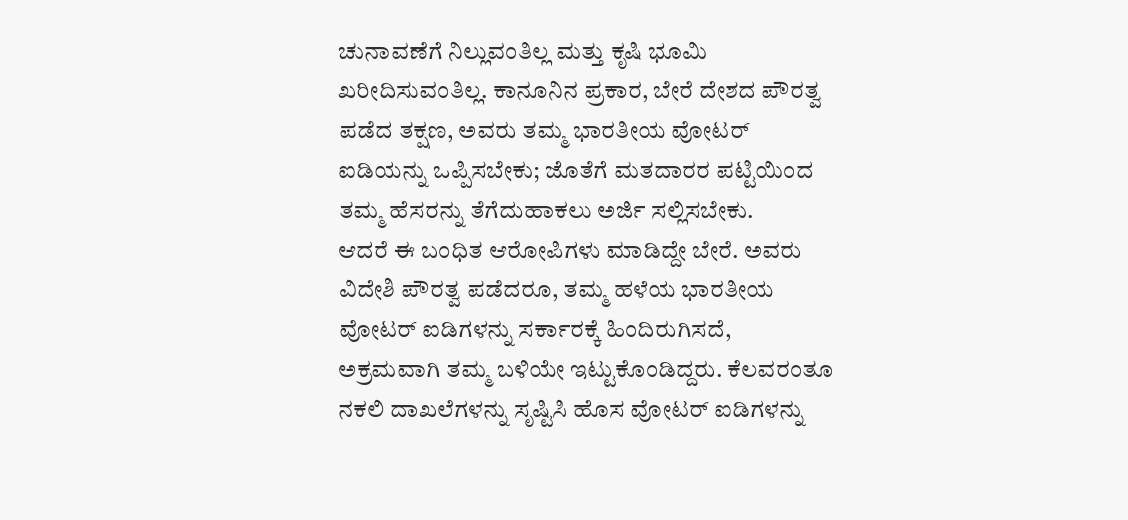ಚುನಾವಣೆಗೆ ನಿಲ್ಲುವಂತಿಲ್ಲ ಮತ್ತು ಕೃಷಿ ಭೂಮಿ ಖರೀದಿಸುವಂತಿಲ್ಲ. ಕಾನೂನಿನ ಪ್ರಕಾರ, ಬೇರೆ ದೇಶದ ಪೌರತ್ವ ಪಡೆದ ತಕ್ಷಣ, ಅವರು ತಮ್ಮ ಭಾರತೀಯ ವೋಟರ್ ಐಡಿಯನ್ನು ಒಪ್ಪಿಸಬೇಕು; ಜೊತೆಗೆ ಮತದಾರರ ಪಟ್ಟಿಯಿಂದ ತಮ್ಮ ಹೆಸರನ್ನು ತೆಗೆದುಹಾಕಲು ಅರ್ಜಿ ಸಲ್ಲಿಸಬೇಕು.
ಆದರೆ ಈ ಬಂಧಿತ ಆರೋಪಿಗಳು ಮಾಡಿದ್ದೇ ಬೇರೆ. ಅವರು ವಿದೇಶಿ ಪೌರತ್ವ ಪಡೆದರೂ, ತಮ್ಮ ಹಳೆಯ ಭಾರತೀಯ ವೋಟರ್ ಐಡಿಗಳನ್ನು ಸರ್ಕಾರಕ್ಕೆ ಹಿಂದಿರುಗಿಸದೆ, ಅಕ್ರಮವಾಗಿ ತಮ್ಮ ಬಳಿಯೇ ಇಟ್ಟುಕೊಂಡಿದ್ದರು. ಕೆಲವರಂತೂ ನಕಲಿ ದಾಖಲೆಗಳನ್ನು ಸೃಷ್ಟಿಸಿ ಹೊಸ ವೋಟರ್ ಐಡಿಗಳನ್ನು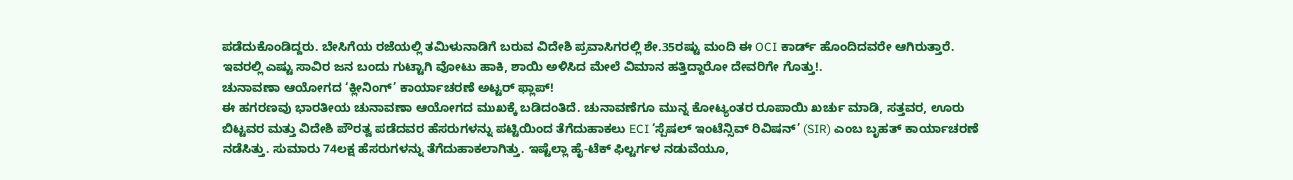ಪಡೆದುಕೊಂಡಿದ್ದರು. ಬೇಸಿಗೆಯ ರಜೆಯಲ್ಲಿ ತಮಿಳುನಾಡಿಗೆ ಬರುವ ವಿದೇಶಿ ಪ್ರವಾಸಿಗರಲ್ಲಿ ಶೇ.35ರಷ್ಟು ಮಂದಿ ಈ OCI ಕಾರ್ಡ್ ಹೊಂದಿದವರೇ ಆಗಿರುತ್ತಾರೆ. ಇವರಲ್ಲಿ ಎಷ್ಟು ಸಾವಿರ ಜನ ಬಂದು ಗುಟ್ಟಾಗಿ ವೋಟು ಹಾಕಿ, ಶಾಯಿ ಅಳಿಸಿದ ಮೇಲೆ ವಿಮಾನ ಹತ್ತಿದ್ದಾರೋ ದೇವರಿಗೇ ಗೊತ್ತು!.
ಚುನಾವಣಾ ಆಯೋಗದ ‘ಕ್ಲೀನಿಂಗ್’ ಕಾರ್ಯಾಚರಣೆ ಅಟ್ಟರ್ ಫ್ಲಾಪ್!
ಈ ಹಗರಣವು ಭಾರತೀಯ ಚುನಾವಣಾ ಆಯೋಗದ ಮುಖಕ್ಕೆ ಬಡಿದಂತಿದೆ. ಚುನಾವಣೆಗೂ ಮುನ್ನ ಕೋಟ್ಯಂತರ ರೂಪಾಯಿ ಖರ್ಚು ಮಾಡಿ, ಸತ್ತವರ, ಊರು ಬಿಟ್ಟವರ ಮತ್ತು ವಿದೇಶಿ ಪೌರತ್ವ ಪಡೆದವರ ಹೆಸರುಗಳನ್ನು ಪಟ್ಟಿಯಿಂದ ತೆಗೆದುಹಾಕಲು ECI ‘ಸ್ಪೆಷಲ್ ಇಂಟೆನ್ಸಿವ್ ರಿವಿಷನ್’ (SIR) ಎಂಬ ಬೃಹತ್ ಕಾರ್ಯಾಚರಣೆ ನಡೆಸಿತ್ತು. ಸುಮಾರು 74ಲಕ್ಷ ಹೆಸರುಗಳನ್ನು ತೆಗೆದುಹಾಕಲಾಗಿತ್ತು. ಇಷ್ಟೆಲ್ಲಾ ಹೈ-ಟೆಕ್ ಫಿಲ್ಟರ್ಗಳ ನಡುವೆಯೂ,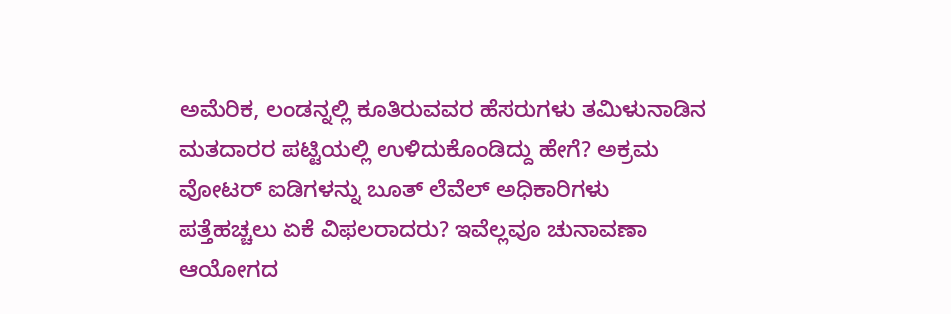ಅಮೆರಿಕ, ಲಂಡನ್ನಲ್ಲಿ ಕೂತಿರುವವರ ಹೆಸರುಗಳು ತಮಿಳುನಾಡಿನ ಮತದಾರರ ಪಟ್ಟಿಯಲ್ಲಿ ಉಳಿದುಕೊಂಡಿದ್ದು ಹೇಗೆ? ಅಕ್ರಮ ವೋಟರ್ ಐಡಿಗಳನ್ನು ಬೂತ್ ಲೆವೆಲ್ ಅಧಿಕಾರಿಗಳು ಪತ್ತೆಹಚ್ಚಲು ಏಕೆ ವಿಫಲರಾದರು? ಇವೆಲ್ಲವೂ ಚುನಾವಣಾ ಆಯೋಗದ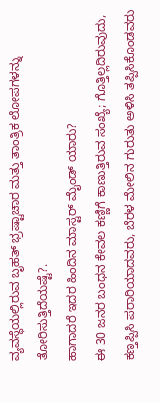ವ್ಯವಸ್ಥೆಯಲ್ಲಿರುವ ಬೃಹತ್ ಭ್ರಷ್ಟಾಚಾರ ಮತ್ತು ತಾಂತ್ರಿಕ ಲೋಪಗಳನ್ನು ತೋರಿಸುತ್ತಿದೆಯಷ್ಟೆ?.
ಹಾಗಾದರೆ ಇದರ ಹಿಂದಿನ ಮಾಸ್ಟರ್ ಮೈಂಡ್ ಯಾರು?
ಈ 30 ಜನರ ಬಂಧನ ಕೇವಲ ಕಣ್ಣಿಗೆ ಕಾಣುತ್ತಿರುವ ಸಂಖ್ಯೆ; ಗೊತ್ತಿಲ್ಲದಿರುವುದು, ಕಣ್ತಪ್ಪಿಸಿ ಪರಾರಿಯಾದವರು, ಬೆರಳ ಮೇಲಿನ ಗುರುತು ಅಳಿಸಿ ತಪ್ಪಿಸಿಕೊಂಡವರು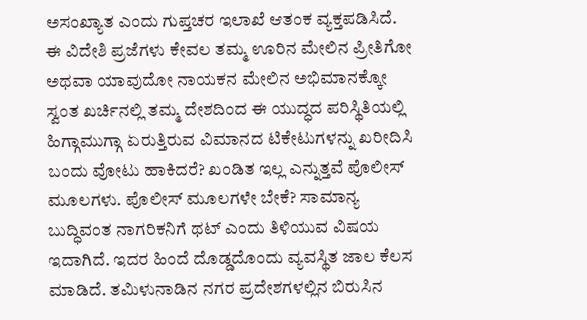ಅಸಂಖ್ಯಾತ ಎಂದು ಗುಪ್ತಚರ ಇಲಾಖೆ ಆತಂಕ ವ್ಯಕ್ತಪಡಿಸಿದೆ. ಈ ವಿದೇಶಿ ಪ್ರಜೆಗಳು ಕೇವಲ ತಮ್ಮ ಊರಿನ ಮೇಲಿನ ಪ್ರೀತಿಗೋ ಅಥವಾ ಯಾವುದೋ ನಾಯಕನ ಮೇಲಿನ ಅಭಿಮಾನಕ್ಕೋ ಸ್ವಂತ ಖರ್ಚಿನಲ್ಲಿ ತಮ್ಮ ದೇಶದಿಂದ ಈ ಯುದ್ಧದ ಪರಿಸ್ಥಿತಿಯಲ್ಲಿ ಹಿಗ್ಗಾಮುಗ್ಗಾ ಏರುತ್ತಿರುವ ವಿಮಾನದ ಟಿಕೇಟುಗಳನ್ನು ಖರೀದಿಸಿ ಬಂದು ವೋಟು ಹಾಕಿದರೆ? ಖಂಡಿತ ಇಲ್ಲ ಎನ್ನುತ್ತವೆ ಪೊಲೀಸ್ ಮೂಲಗಳು. ಪೊಲೀಸ್ ಮೂಲಗಳೇ ಬೇಕೆ? ಸಾಮಾನ್ಯ ಬುದ್ಧಿವಂತ ನಾಗರಿಕನಿಗೆ ಥಟ್ ಎಂದು ತಿಳಿಯುವ ವಿಷಯ ಇದಾಗಿದೆ. ಇದರ ಹಿಂದೆ ದೊಡ್ಡದೊಂದು ವ್ಯವಸ್ಥಿತ ಜಾಲ ಕೆಲಸ ಮಾಡಿದೆ. ತಮಿಳುನಾಡಿನ ನಗರ ಪ್ರದೇಶಗಳಲ್ಲಿನ ಬಿರುಸಿನ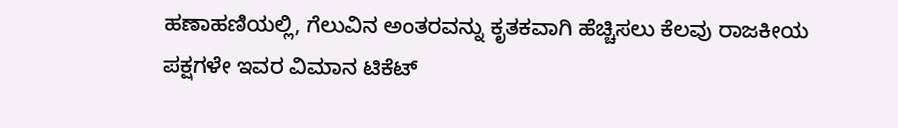ಹಣಾಹಣಿಯಲ್ಲಿ, ಗೆಲುವಿನ ಅಂತರವನ್ನು ಕೃತಕವಾಗಿ ಹೆಚ್ಚಿಸಲು ಕೆಲವು ರಾಜಕೀಯ ಪಕ್ಷಗಳೇ ಇವರ ವಿಮಾನ ಟಿಕೆಟ್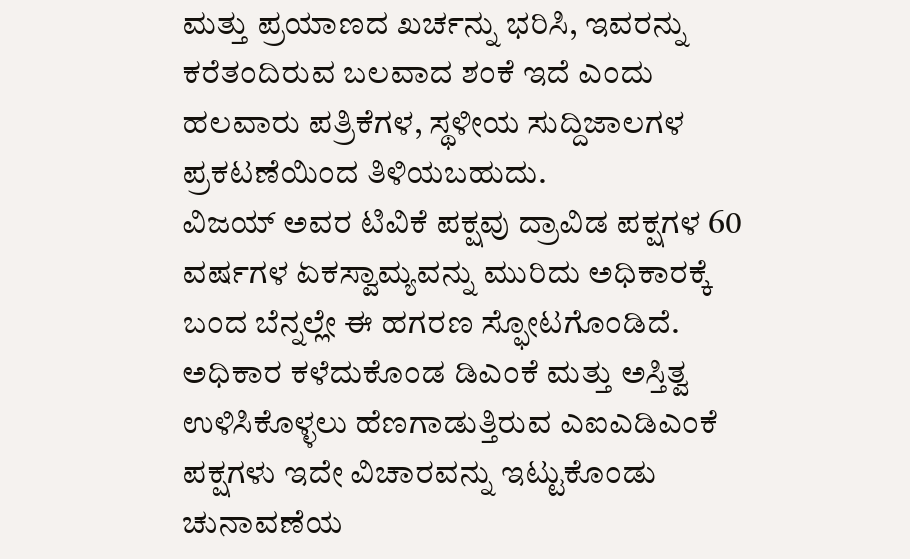ಮತ್ತು ಪ್ರಯಾಣದ ಖರ್ಚನ್ನು ಭರಿಸಿ, ಇವರನ್ನು ಕರೆತಂದಿರುವ ಬಲವಾದ ಶಂಕೆ ಇದೆ ಎಂದು ಹಲವಾರು ಪತ್ರಿಕೆಗಳ, ಸ್ಥಳೀಯ ಸುದ್ದಿಜಾಲಗಳ ಪ್ರಕಟಣೆಯಿಂದ ತಿಳಿಯಬಹುದು.
ವಿಜಯ್ ಅವರ ಟಿವಿಕೆ ಪಕ್ಷವು ದ್ರಾವಿಡ ಪಕ್ಷಗಳ 60 ವರ್ಷಗಳ ಏಕಸ್ವಾಮ್ಯವನ್ನು ಮುರಿದು ಅಧಿಕಾರಕ್ಕೆ ಬಂದ ಬೆನ್ನಲ್ಲೇ ಈ ಹಗರಣ ಸ್ಫೋಟಗೊಂಡಿದೆ. ಅಧಿಕಾರ ಕಳೆದುಕೊಂಡ ಡಿಎಂಕೆ ಮತ್ತು ಅಸ್ತಿತ್ವ ಉಳಿಸಿಕೊಳ್ಳಲು ಹೆಣಗಾಡುತ್ತಿರುವ ಎಐಎಡಿಎಂಕೆ ಪಕ್ಷಗಳು ಇದೇ ವಿಚಾರವನ್ನು ಇಟ್ಟುಕೊಂಡು ಚುನಾವಣೆಯ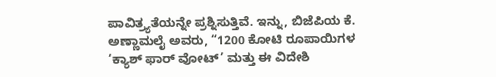ಪಾವಿತ್ರ್ಯತೆಯನ್ನೇ ಪ್ರಶ್ನಿಸುತ್ತಿವೆ. ಇನ್ನು, ಬಿಜೆಪಿಯ ಕೆ. ಅಣ್ಣಾಮಲೈ ಅವರು, “1200 ಕೋಟಿ ರೂಪಾಯಿಗಳ ‘ಕ್ಯಾಶ್ ಫಾರ್ ವೋಟ್’ ಮತ್ತು ಈ ವಿದೇಶಿ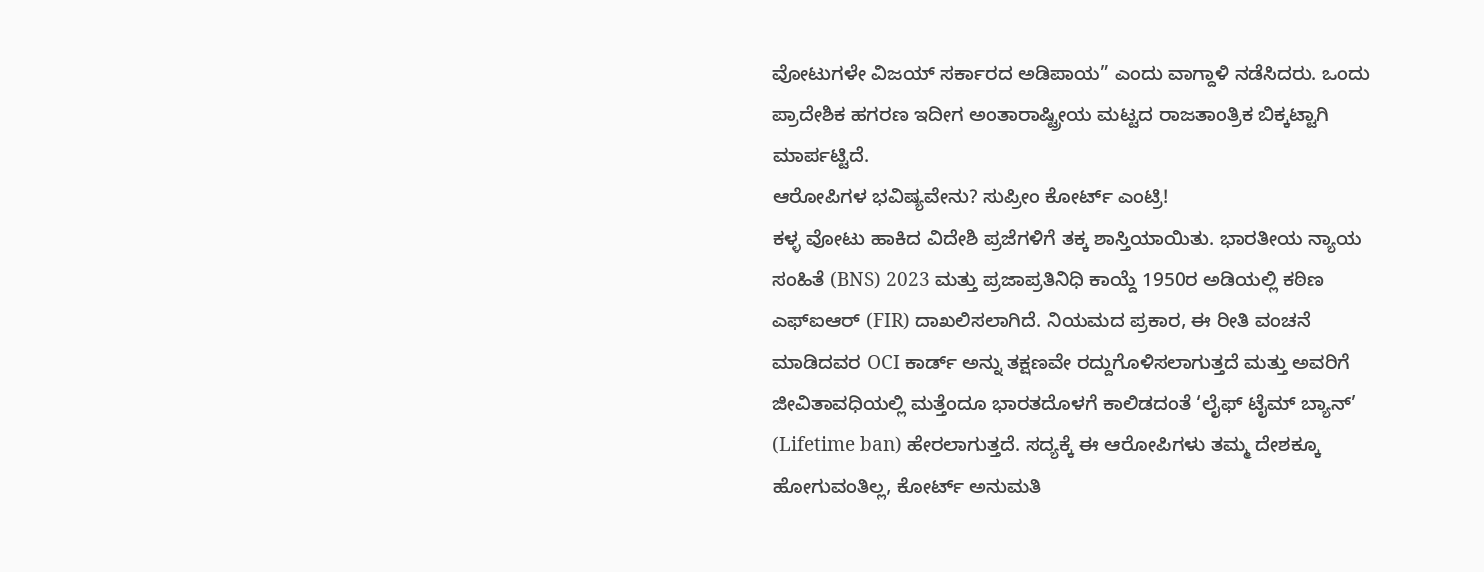ವೋಟುಗಳೇ ವಿಜಯ್ ಸರ್ಕಾರದ ಅಡಿಪಾಯ” ಎಂದು ವಾಗ್ದಾಳಿ ನಡೆಸಿದರು. ಒಂದು ಪ್ರಾದೇಶಿಕ ಹಗರಣ ಇದೀಗ ಅಂತಾರಾಷ್ಟ್ರೀಯ ಮಟ್ಟದ ರಾಜತಾಂತ್ರಿಕ ಬಿಕ್ಕಟ್ಟಾಗಿ ಮಾರ್ಪಟ್ಟಿದೆ.
ಆರೋಪಿಗಳ ಭವಿಷ್ಯವೇನು? ಸುಪ್ರೀಂ ಕೋರ್ಟ್ ಎಂಟ್ರಿ!
ಕಳ್ಳ ವೋಟು ಹಾಕಿದ ವಿದೇಶಿ ಪ್ರಜೆಗಳಿಗೆ ತಕ್ಕ ಶಾಸ್ತಿಯಾಯಿತು. ಭಾರತೀಯ ನ್ಯಾಯ ಸಂಹಿತೆ (BNS) 2023 ಮತ್ತು ಪ್ರಜಾಪ್ರತಿನಿಧಿ ಕಾಯ್ದೆ 1950ರ ಅಡಿಯಲ್ಲಿ ಕಠಿಣ ಎಫ್ಐಆರ್ (FIR) ದಾಖಲಿಸಲಾಗಿದೆ. ನಿಯಮದ ಪ್ರಕಾರ, ಈ ರೀತಿ ವಂಚನೆ ಮಾಡಿದವರ OCI ಕಾರ್ಡ್ ಅನ್ನು ತಕ್ಷಣವೇ ರದ್ದುಗೊಳಿಸಲಾಗುತ್ತದೆ ಮತ್ತು ಅವರಿಗೆ ಜೀವಿತಾವಧಿಯಲ್ಲಿ ಮತ್ತೆಂದೂ ಭಾರತದೊಳಗೆ ಕಾಲಿಡದಂತೆ ‘ಲೈಫ್ ಟೈಮ್ ಬ್ಯಾನ್’ (Lifetime ban) ಹೇರಲಾಗುತ್ತದೆ. ಸದ್ಯಕ್ಕೆ ಈ ಆರೋಪಿಗಳು ತಮ್ಮ ದೇಶಕ್ಕೂ ಹೋಗುವಂತಿಲ್ಲ, ಕೋರ್ಟ್ ಅನುಮತಿ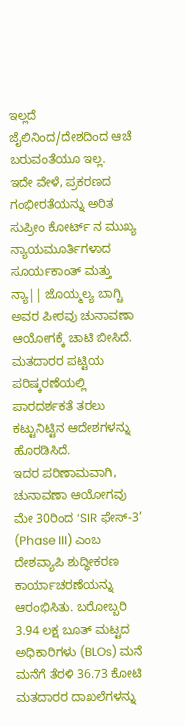ಇಲ್ಲದೆ ಜೈಲಿನಿಂದ/ದೇಶದಿಂದ ಆಚೆ ಬರುವಂತೆಯೂ ಇಲ್ಲ.
ಇದೇ ವೇಳೆ, ಪ್ರಕರಣದ ಗಂಭೀರತೆಯನ್ನು ಅರಿತ ಸುಪ್ರೀಂ ಕೋರ್ಟ್ ನ ಮುಖ್ಯ ನ್ಯಾಯಮೂರ್ತಿಗಳಾದ ಸೂರ್ಯಕಾಂತ್ ಮತ್ತು ನ್ಯಾ|| ಜೊಯ್ಮಲ್ಯ ಬಾಗ್ಚಿ ಅವರ ಪೀಠವು ಚುನಾವಣಾ ಆಯೋಗಕ್ಕೆ ಚಾಟಿ ಬೀಸಿದೆ. ಮತದಾರರ ಪಟ್ಟಿಯ ಪರಿಷ್ಕರಣೆಯಲ್ಲಿ ಪಾರದರ್ಶಕತೆ ತರಲು ಕಟ್ಟುನಿಟ್ಟಿನ ಆದೇಶಗಳನ್ನು ಹೊರಡಿಸಿದೆ.
ಇದರ ಪರಿಣಾಮವಾಗಿ, ಚುನಾವಣಾ ಆಯೋಗವು ಮೇ 30ರಿಂದ ‘SIR ಫೇಸ್-3’ (Phase III) ಎಂಬ ದೇಶವ್ಯಾಪಿ ಶುದ್ಧೀಕರಣ ಕಾರ್ಯಾಚರಣೆಯನ್ನು ಆರಂಭಿಸಿತು. ಬರೋಬ್ಬರಿ 3.94 ಲಕ್ಷ ಬೂತ್ ಮಟ್ಟದ ಅಧಿಕಾರಿಗಳು (BLOs) ಮನೆ ಮನೆಗೆ ತೆರಳಿ 36.73 ಕೋಟಿ ಮತದಾರರ ದಾಖಲೆಗಳನ್ನು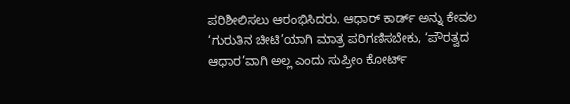ಪರಿಶೀಲಿಸಲು ಆರಂಭಿಸಿದರು. ಆಧಾರ್ ಕಾರ್ಡ್ ಅನ್ನು ಕೇವಲ ‘ಗುರುತಿನ ಚೀಟಿ’ಯಾಗಿ ಮಾತ್ರ ಪರಿಗಣಿಸಬೇಕು, ‘ಪೌರತ್ವದ ಆಧಾರ’ವಾಗಿ ಅಲ್ಲ ಎಂದು ಸುಪ್ರೀಂ ಕೋರ್ಟ್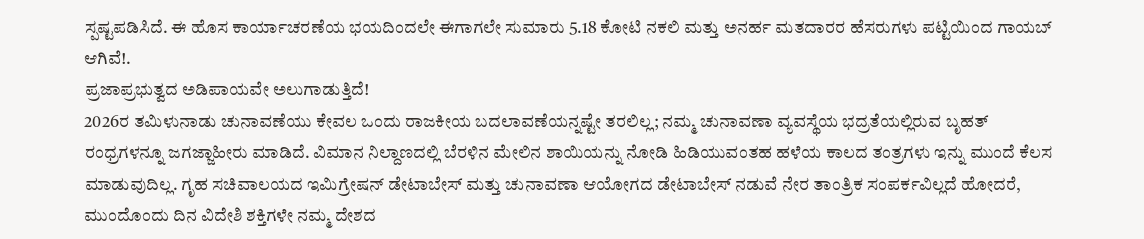ಸ್ಪಷ್ಟಪಡಿಸಿದೆ. ಈ ಹೊಸ ಕಾರ್ಯಾಚರಣೆಯ ಭಯದಿಂದಲೇ ಈಗಾಗಲೇ ಸುಮಾರು 5.18 ಕೋಟಿ ನಕಲಿ ಮತ್ತು ಅನರ್ಹ ಮತದಾರರ ಹೆಸರುಗಳು ಪಟ್ಟಿಯಿಂದ ಗಾಯಬ್ ಆಗಿವೆ!.
ಪ್ರಜಾಪ್ರಭುತ್ವದ ಅಡಿಪಾಯವೇ ಅಲುಗಾಡುತ್ತಿದೆ!
2026ರ ತಮಿಳುನಾಡು ಚುನಾವಣೆಯು ಕೇವಲ ಒಂದು ರಾಜಕೀಯ ಬದಲಾವಣೆಯನ್ನಷ್ಟೇ ತರಲಿಲ್ಲ; ನಮ್ಮ ಚುನಾವಣಾ ವ್ಯವಸ್ಥೆಯ ಭದ್ರತೆಯಲ್ಲಿರುವ ಬೃಹತ್ ರಂಧ್ರಗಳನ್ನೂ ಜಗಜ್ಜಾಹೀರು ಮಾಡಿದೆ. ವಿಮಾನ ನಿಲ್ದಾಣದಲ್ಲಿ ಬೆರಳಿನ ಮೇಲಿನ ಶಾಯಿಯನ್ನು ನೋಡಿ ಹಿಡಿಯುವಂತಹ ಹಳೆಯ ಕಾಲದ ತಂತ್ರಗಳು ಇನ್ನು ಮುಂದೆ ಕೆಲಸ ಮಾಡುವುದಿಲ್ಲ. ಗೃಹ ಸಚಿವಾಲಯದ ಇಮಿಗ್ರೇಷನ್ ಡೇಟಾಬೇಸ್ ಮತ್ತು ಚುನಾವಣಾ ಆಯೋಗದ ಡೇಟಾಬೇಸ್ ನಡುವೆ ನೇರ ತಾಂತ್ರಿಕ ಸಂಪರ್ಕವಿಲ್ಲದೆ ಹೋದರೆ, ಮುಂದೊಂದು ದಿನ ವಿದೇಶಿ ಶಕ್ತಿಗಳೇ ನಮ್ಮ ದೇಶದ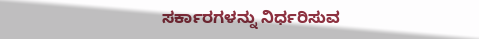ಸರ್ಕಾರಗಳನ್ನು ನಿರ್ಧರಿಸುವ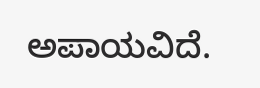ಅಪಾಯವಿದೆ.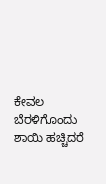ಕೇವಲ ಬೆರಳಿಗೊಂದು ಶಾಯಿ ಹಚ್ಚಿದರೆ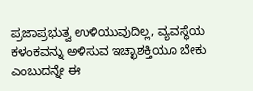ಪ್ರಜಾಪ್ರಭುತ್ವ ಉಳಿಯುವುದಿಲ್ಲ, ವ್ಯವಸ್ಥೆಯ ಕಳಂಕವನ್ನು ಅಳಿಸುವ ಇಚ್ಛಾಶಕ್ತಿಯೂ ಬೇಕು ಎಂಬುದನ್ನೇ ಈ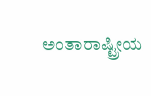ಅಂತಾರಾಷ್ಟ್ರೀಯ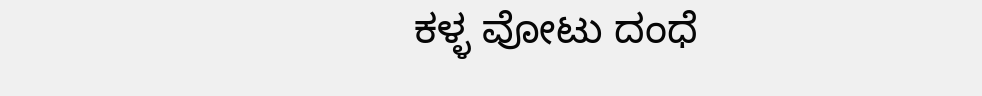ಕಳ್ಳ ವೋಟು ದಂಧೆ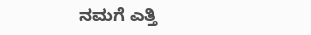ನಮಗೆ ಎತ್ತಿ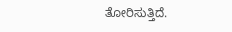ತೋರಿಸುತ್ತಿದೆ.